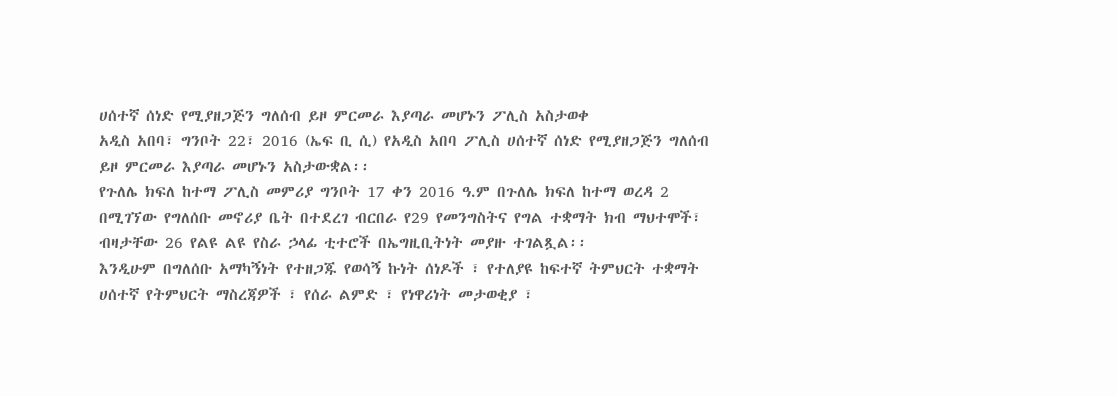ሀሰተኛ ሰነድ የሚያዘጋጅን ግለሰብ ይዞ ምርመራ እያጣራ መሆኑን ፖሊስ አስታወቀ
አዲስ አበባ፣ ግንቦት 22፣ 2016 (ኤፍ ቢ ሲ) የአዲስ አበባ ፖሊስ ሀሰተኛ ሰነድ የሚያዘጋጅን ግለሰብ ይዞ ምርመራ እያጣራ መሆኑን አስታውቋል፡፡
የጉለሌ ክፍለ ከተማ ፖሊስ መምሪያ ግንቦት 17 ቀን 2016 ዓ.ም በጉለሌ ክፍለ ከተማ ወረዳ 2 በሚገኘው የግለሰቡ መኖሪያ ቤት በተደረገ ብርበራ የ29 የመንግስትና የግል ተቋማት ክብ ማህተሞች፣ ብዛታቸው 26 የልዩ ልዩ የስራ ኃላፊ ቲተሮች በኤግዚቢትነት መያዙ ተገልጿል፡፡
እንዲሁም በግለሰቡ አማካኝነት የተዘጋጁ የወሳኝ ኩነት ሰነዶች ፣ የተለያዩ ከፍተኛ ትምህርት ተቋማት ሀሰተኛ የትምህርት ማስረጃዎች ፣ የሰራ ልምድ ፣ የነዋሪነት መታወቂያ ፣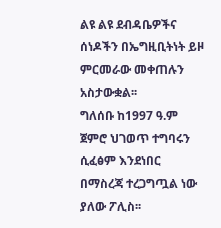ልዩ ልዩ ደብዳቤዎችና ሰነዶችን በኤግዚቢትነት ይዞ ምርመራው መቀጠሉን አስታውቋል፡፡
ግለሰቡ ከ1997 ዓ.ም ጀምሮ ህገወጥ ተግባሩን ሲፈፅም እንደነበር በማስረጃ ተረጋግጧል ነው ያለው ፖሊስ፡፡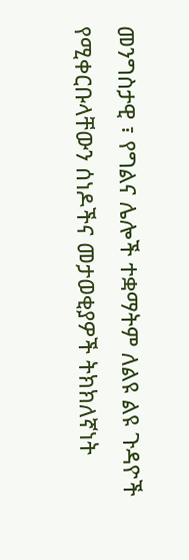መንግስታዊ ፣ የግልና ሌሎች ተቋማትም ለልዩ ልዩ ጉዳዮች የሚቀርቡላቸውን ሰነዶችና መታወቂያዎች ትክክለኛነት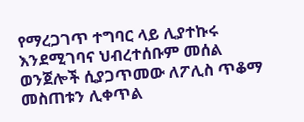የማረጋገጥ ተግባር ላይ ሊያተኩሩ እንደሚገባና ህብረተሰቡም መሰል ወንጀሎች ሲያጋጥመው ለፖሊስ ጥቆማ መስጠቱን ሊቀጥል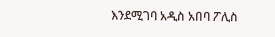እንደሚገባ አዲስ አበባ ፖሊስ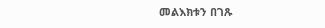መልእክቱን በገጹ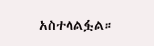አስተላልፏል።